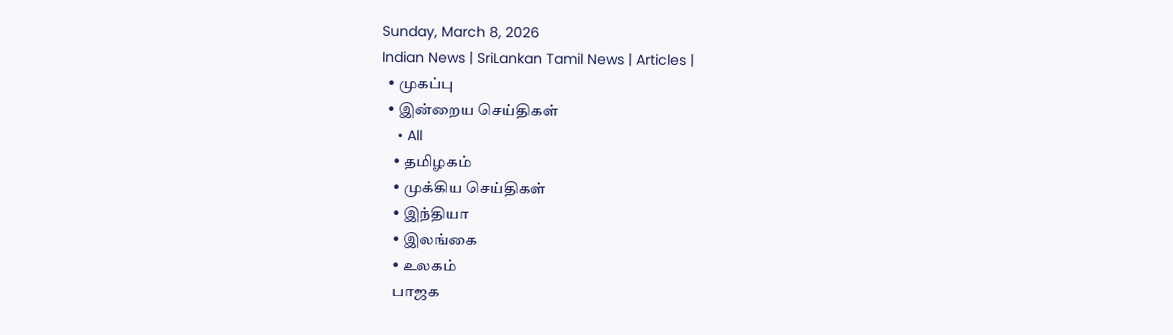Sunday, March 8, 2026
Indian News | SriLankan Tamil News | Articles |
  • முகப்பு
  • இன்றைய செய்திகள்
    • All
    • தமிழகம்
    • முக்கிய செய்திகள்
    • இந்தியா
    • இலங்கை
    • உலகம்
    பாஜக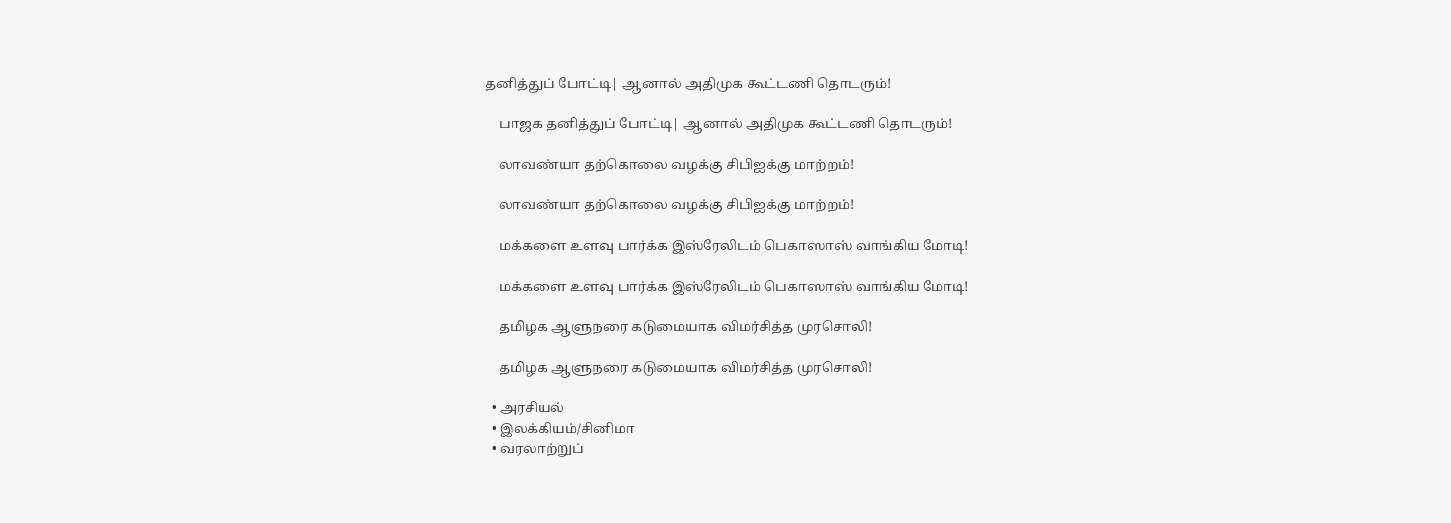தனித்துப் போட்டி| ஆனால் அதிமுக கூட்டணி தொடரும்!

    பாஜக தனித்துப் போட்டி| ஆனால் அதிமுக கூட்டணி தொடரும்!

    லாவண்யா தற்கொலை வழக்கு சிபிஐக்கு மாற்றம்!

    லாவண்யா தற்கொலை வழக்கு சிபிஐக்கு மாற்றம்!

    மக்களை உளவு பார்க்க இஸ்ரேலிடம் பெகாஸாஸ் வாங்கிய மோடி!

    மக்களை உளவு பார்க்க இஸ்ரேலிடம் பெகாஸாஸ் வாங்கிய மோடி!

    தமிழக ஆளுநரை கடுமையாக விமர்சித்த முரசொலி!

    தமிழக ஆளுநரை கடுமையாக விமர்சித்த முரசொலி!

  • அரசியல்
  • இலக்கியம்/சினிமா
  • வரலாற்றுப்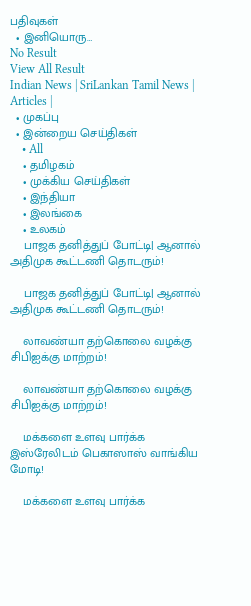பதிவுகள்
  • இனியொரு…
No Result
View All Result
Indian News | SriLankan Tamil News | Articles |
  • முகப்பு
  • இன்றைய செய்திகள்
    • All
    • தமிழகம்
    • முக்கிய செய்திகள்
    • இந்தியா
    • இலங்கை
    • உலகம்
    பாஜக தனித்துப் போட்டி| ஆனால் அதிமுக கூட்டணி தொடரும்!

    பாஜக தனித்துப் போட்டி| ஆனால் அதிமுக கூட்டணி தொடரும்!

    லாவண்யா தற்கொலை வழக்கு சிபிஐக்கு மாற்றம்!

    லாவண்யா தற்கொலை வழக்கு சிபிஐக்கு மாற்றம்!

    மக்களை உளவு பார்க்க இஸ்ரேலிடம் பெகாஸாஸ் வாங்கிய மோடி!

    மக்களை உளவு பார்க்க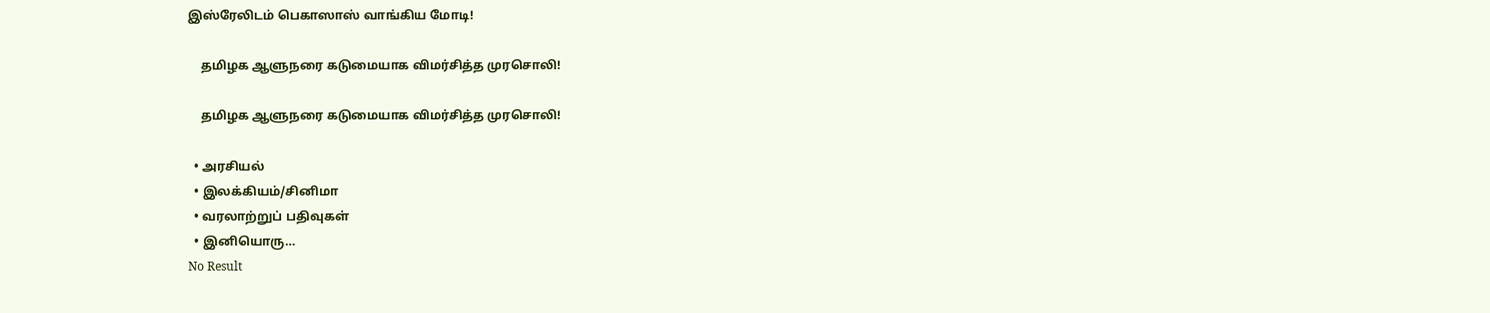இஸ்ரேலிடம் பெகாஸாஸ் வாங்கிய மோடி!

    தமிழக ஆளுநரை கடுமையாக விமர்சித்த முரசொலி!

    தமிழக ஆளுநரை கடுமையாக விமர்சித்த முரசொலி!

  • அரசியல்
  • இலக்கியம்/சினிமா
  • வரலாற்றுப் பதிவுகள்
  • இனியொரு…
No Result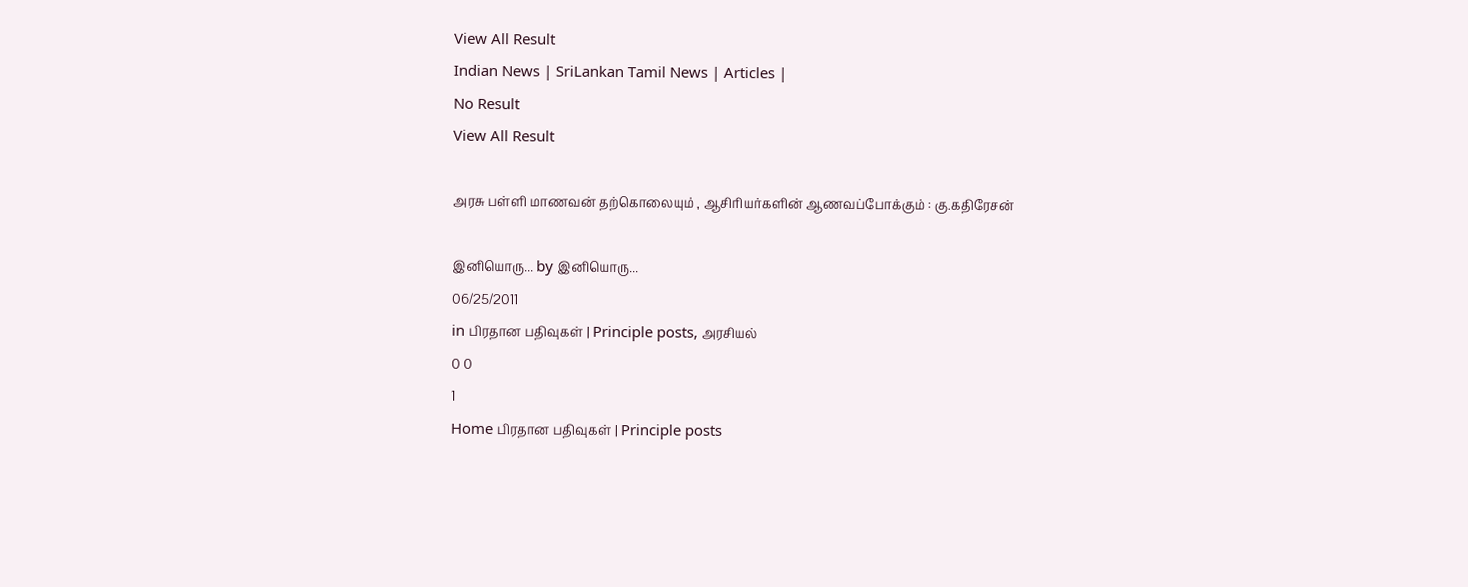View All Result
Indian News | SriLankan Tamil News | Articles |
No Result
View All Result

அரசு பள்ளி மாணவன் தற்கொலையும் , ஆசிரியர்களின் ஆணவப்போக்கும் : கு.கதிரேசன்

இனியொரு... by இனியொரு...
06/25/2011
in பிரதான பதிவுகள் | Principle posts, அரசியல்
0 0
1
Home பிரதான பதிவுகள் | Principle posts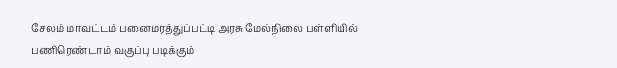சேலம் மாவட்டம் பனைமரத்துப்பட்டி அரசு மேல்நிலை பள்ளியில் பணிரெண்டாம் வகுப்பு படிக்கும்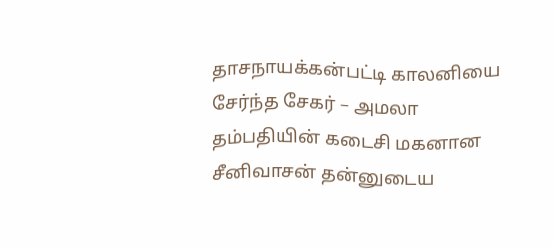தாசநாயக்கன்பட்டி காலனியை சேர்ந்த சேகர் – அமலா தம்பதியின் கடைசி மகனான சீனிவாசன் தன்னுடைய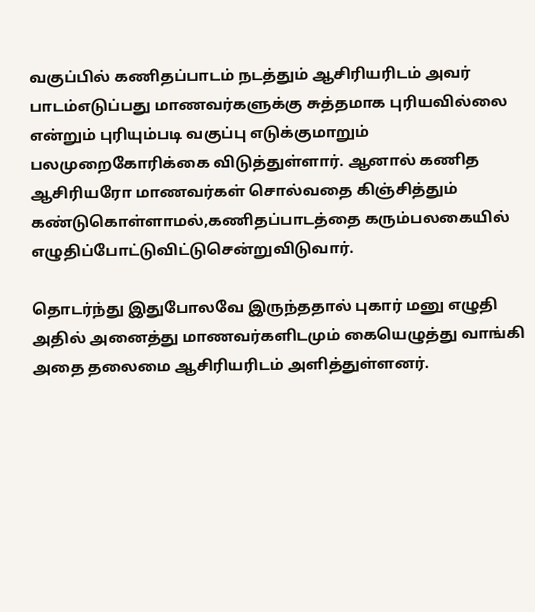வகுப்பில் கணிதப்பாடம் நடத்தும் ஆசிரியரிடம் அவர் பாடம்எடுப்பது மாணவர்களுக்கு சுத்தமாக புரியவில்லை என்றும் புரியும்படி வகுப்பு எடுக்குமாறும் பலமுறைகோரிக்கை விடுத்துள்ளார். ஆனால் கணித ஆசிரியரோ மாணவர்கள் சொல்வதை கிஞ்சித்தும் கண்டுகொள்ளாமல்,கணிதப்பாடத்தை கரும்பலகையில் எழுதிப்போட்டுவிட்டுசென்றுவிடுவார்.

தொடர்ந்து இதுபோலவே இருந்ததால் புகார் மனு எழுதி அதில் அனைத்து மாணவர்களிடமும் கையெழுத்து வாங்கி அதை தலைமை ஆசிரியரிடம் அளித்துள்ளனர்.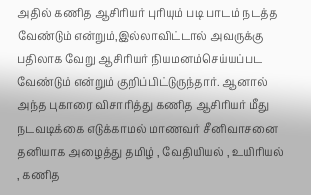அதில் கணித ஆசிரியர் புரியும் படி பாடம் நடத்த வேண்டும் என்றும்,இல்லாவிட்டால் அவருக்கு பதிலாக வேறு ஆசிரியர் நியமனம்செய்யப்பட வேண்டும் என்றும் குறிப்பிட்டுருந்தார். ஆனால் அந்த புகாரை விசாரித்து கணித ஆசிரியர் மீது நடவடிக்கை எடுக்காமல் மாணவர் சீனிவாசனை தனியாக அழைத்து தமிழ் , வேதியியல் , உயிரியல் , கணித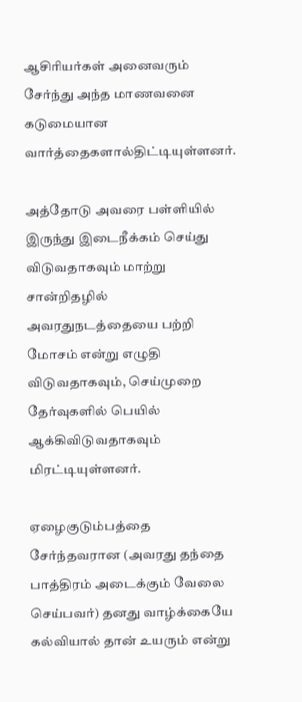ஆசிரியர்கள் அனைவரும் சேர்ந்து அந்த மாணவனை கடுமையான வார்த்தைகளால்திட்டியுள்ளனர்.

அத்தோடு அவரை பள்ளியில் இருந்து இடைநீக்கம் செய்து விடுவதாகவும் மாற்று சான்றிதழில் அவரதுநடத்தையை பற்றி மோசம் என்று எழுதி விடுவதாகவும், செய்முறை தேர்வுகளில் பெயில் ஆக்கிவிடுவதாகவும் மிரட்டியுள்ளனர்.

ஏழைகுடும்பத்தை சேர்ந்தவரான (அவரது தந்தை பாத்திரம் அடைக்கும் வேலை செய்பவர்) தனது வாழ்க்கையே கல்வியால் தான் உயரும் என்று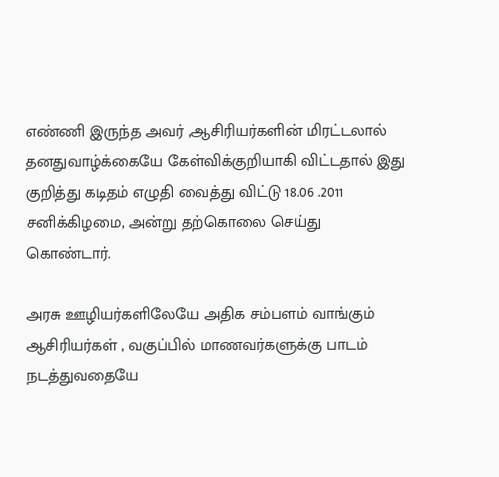எண்ணி இருந்த அவர் ,ஆசிரியர்களின் மிரட்டலால் தனதுவாழ்க்கையே கேள்விக்குறியாகி விட்டதால் இது குறித்து கடிதம் எழுதி வைத்து விட்டு 18.06 .2011 சனிக்கிழமை, அன்று தற்கொலை செய்து கொண்டார்.

அரசு ஊழியர்களிலேயே அதிக சம்பளம் வாங்கும் ஆசிரியர்கள் , வகுப்பில் மாணவர்களுக்கு பாடம் நடத்துவதையே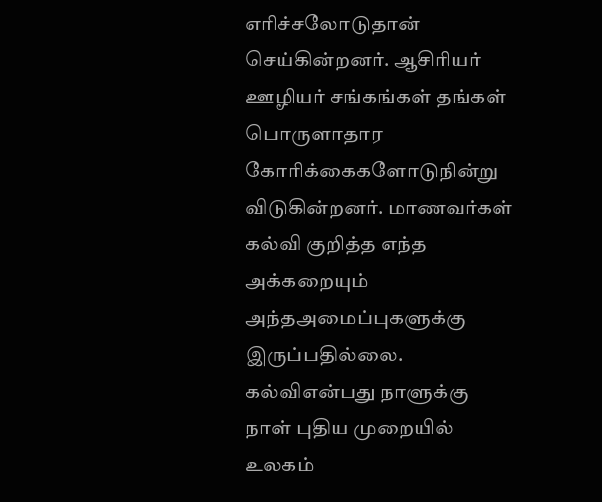எரிச்சலோடுதான் செய்கின்றனர். ஆசிரியர் ஊழியர் சங்கங்கள் தங்கள் பொருளாதார கோரிக்கைகளோடுநின்று விடுகின்றனர். மாணவர்கள் கல்வி குறித்த எந்த அக்கறையும் அந்தஅமைப்புகளுக்கு இருப்பதில்லை. கல்விஎன்பது நாளுக்கு நாள் புதிய முறையில் உலகம்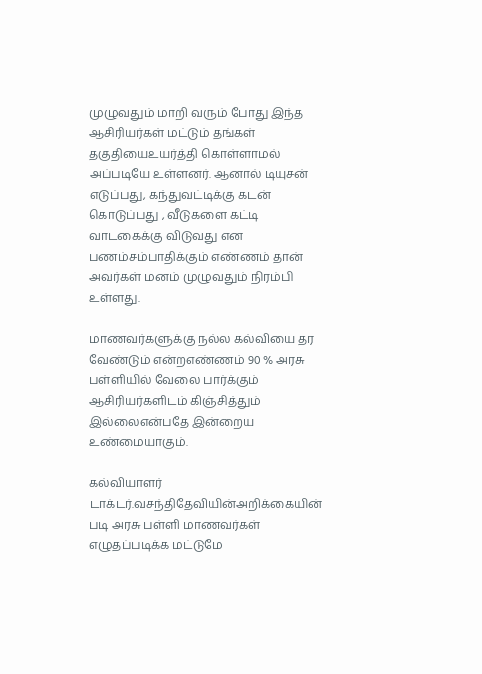முழுவதும் மாறி வரும் போது இந்த ஆசிரியர்கள் மட்டும் தங்கள் தகுதியைஉயர்த்தி கொள்ளாமல் அப்படியே உள்ளனர். ஆனால் டியுசன் எடுப்பது, கந்துவட்டிக்கு கடன் கொடுப்பது , வீடுகளை கட்டி வாடகைக்கு விடுவது என பணம்சம்பாதிக்கும் எண்ணம் தான் அவர்கள் மனம் முழுவதும் நிரம்பி உள்ளது.

மாணவர்களுக்கு நல்ல கல்வியை தர வேண்டும் என்றஎண்ணம் 90 % அரசு பள்ளியில் வேலை பார்க்கும் ஆசிரியர்களிடம் கிஞ்சித்தும் இல்லைஎன்பதே இன்றைய உண்மையாகும்.

கல்வியாளர் டாக்டர்.வசந்திதேவியின்அறிக்கையின் படி அரசு பள்ளி மாணவர்கள் எழுதப்படிக்க மட்டுமே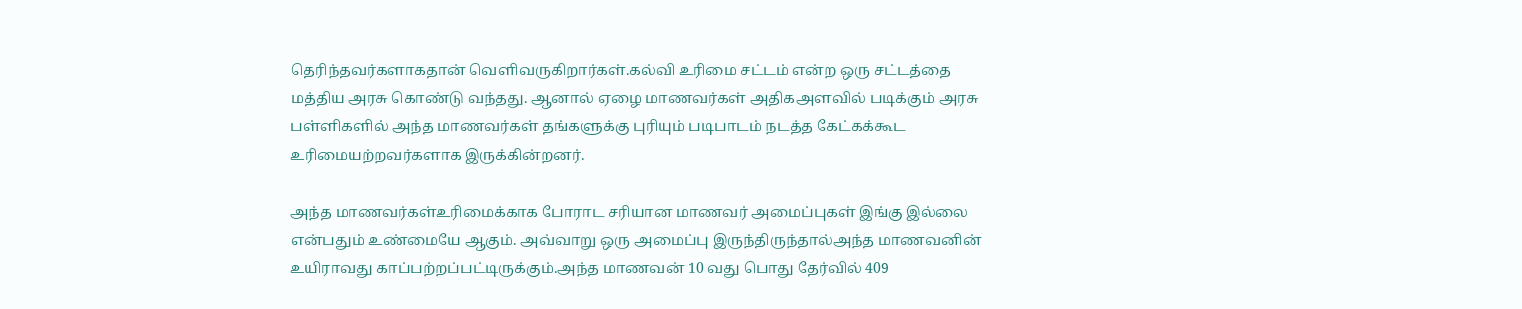தெரிந்தவர்களாகதான் வெளிவருகிறார்கள்.கல்வி உரிமை சட்டம் என்ற ஒரு சட்டத்தை மத்திய அரசு கொண்டு வந்தது. ஆனால் ஏழை மாணவர்கள் அதிகஅளவில் படிக்கும் அரசு பள்ளிகளில் அந்த மாணவர்கள் தங்களுக்கு புரியும் படிபாடம் நடத்த கேட்கக்கூட உரிமையற்றவர்களாக இருக்கின்றனர்.

அந்த மாணவர்கள்உரிமைக்காக போராட சரியான மாணவர் அமைப்புகள் இங்கு இல்லை என்பதும் உண்மையே ஆகும். அவ்வாறு ஒரு அமைப்பு இருந்திருந்தால்அந்த மாணவனின் உயிராவது காப்பற்றப்பட்டிருக்கும்.அந்த மாணவன் 10 வது பொது தேர்வில் 409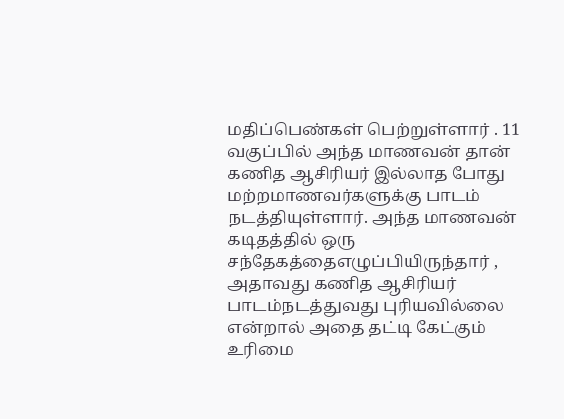மதிப்பெண்கள் பெற்றுள்ளார் . 11 வகுப்பில் அந்த மாணவன் தான் கணித ஆசிரியர் இல்லாத போது மற்றமாணவர்களுக்கு பாடம் நடத்தியுள்ளார். அந்த மாணவன் கடிதத்தில் ஒரு சந்தேகத்தைஎழுப்பியிருந்தார் , அதாவது கணித ஆசிரியர் பாடம்நடத்துவது புரியவில்லை என்றால் அதை தட்டி கேட்கும் உரிமை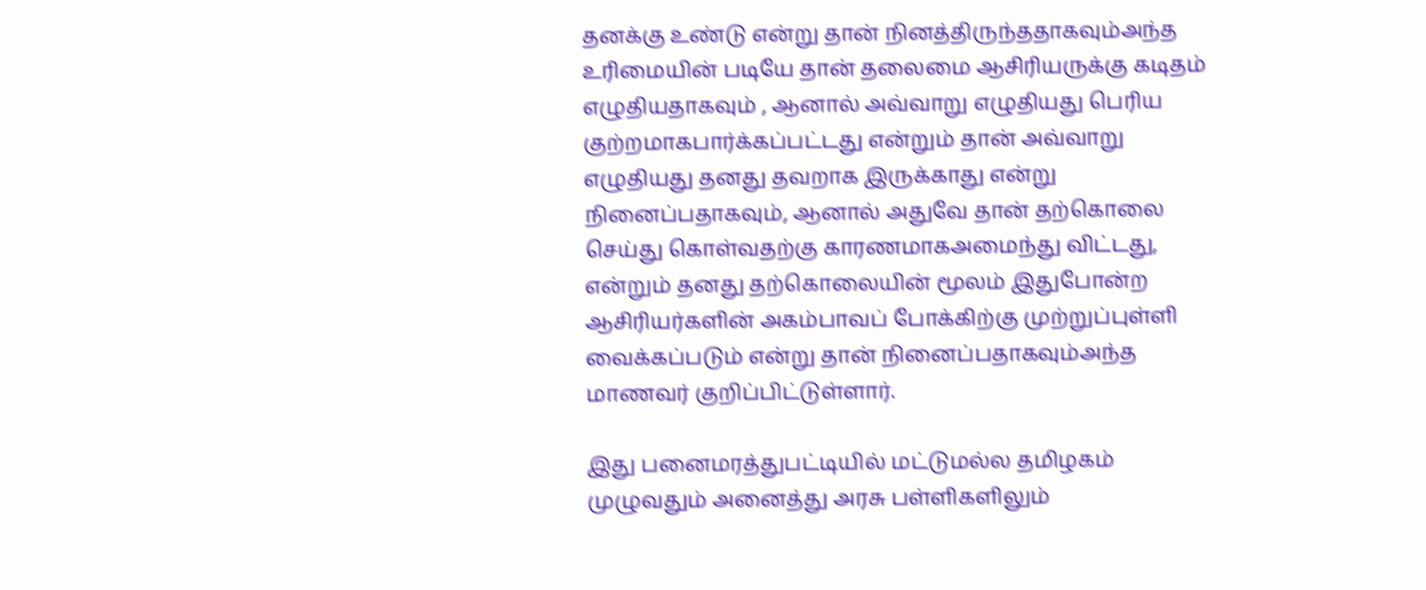தனக்கு உண்டு என்று தான் நினத்திருந்ததாகவும்அந்த உரிமையின் படியே தான் தலைமை ஆசிரியருக்கு கடிதம் எழுதியதாகவும் , ஆனால் அவ்வாறு எழுதியது பெரிய குற்றமாகபார்க்கப்பட்டது என்றும் தான் அவ்வாறு எழுதியது தனது தவறாக இருக்காது என்று நினைப்பதாகவும், ஆனால் அதுவே தான் தற்கொலை செய்து கொள்வதற்கு காரணமாகஅமைந்து விட்டது, என்றும் தனது தற்கொலையின் மூலம் இதுபோன்ற ஆசிரியர்களின் அகம்பாவப் போக்கிற்கு முற்றுப்புள்ளி வைக்கப்படும் என்று தான் நினைப்பதாகவும்அந்த மாணவர் குறிப்பிட்டுள்ளார்.

இது பனைமரத்துபட்டியில் மட்டுமல்ல தமிழகம் முழுவதும் அனைத்து அரசு பள்ளிகளிலும்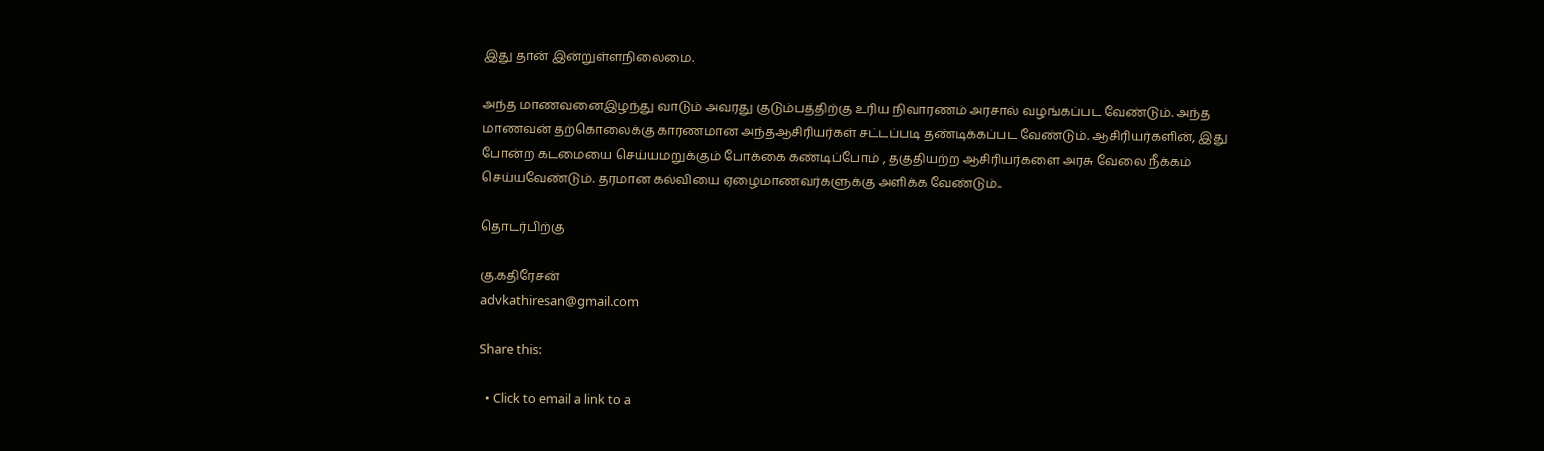இது தான் இன்றுள்ளநிலைமை.

அந்த மாணவனைஇழந்து வாடும் அவரது குடும்பத்திற்கு உரிய நிவாரணம் அரசால் வழங்கப்பட வேண்டும். அந்த மாணவன் தற்கொலைக்கு காரணமான அந்தஆசிரியர்கள் சட்டப்படி தண்டிக்கப்பட வேண்டும். ஆசிரியர்களின், இது போன்ற கடமையை செய்யமறுக்கும் போக்கை கண்டிப்போம் , தகுதியற்ற ஆசிரியர்களை அரசு வேலை நீக்கம் செய்யவேண்டும். தரமான கல்வியை ஏழைமாணவர்களுக்கு அளிக்க வேண்டும்..

தொடர்பிற்கு

கு.கதிரேசன்
advkathiresan@gmail.com

Share this:

  • Click to email a link to a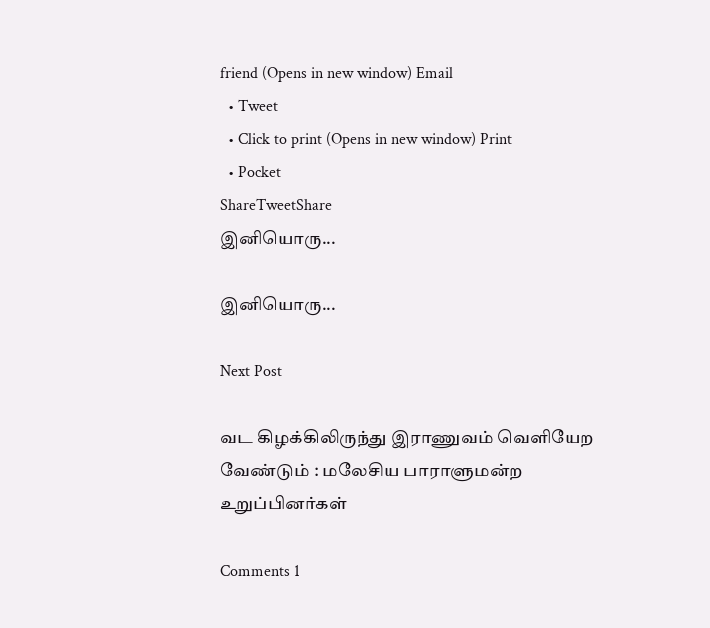friend (Opens in new window) Email
  • Tweet
  • Click to print (Opens in new window) Print
  • Pocket
ShareTweetShare
இனியொரு...

இனியொரு...

Next Post

வட கிழக்கிலிருந்து இராணுவம் வெளியேற வேண்டும் : மலேசிய பாராளுமன்ற உறுப்பினர்கள்

Comments 1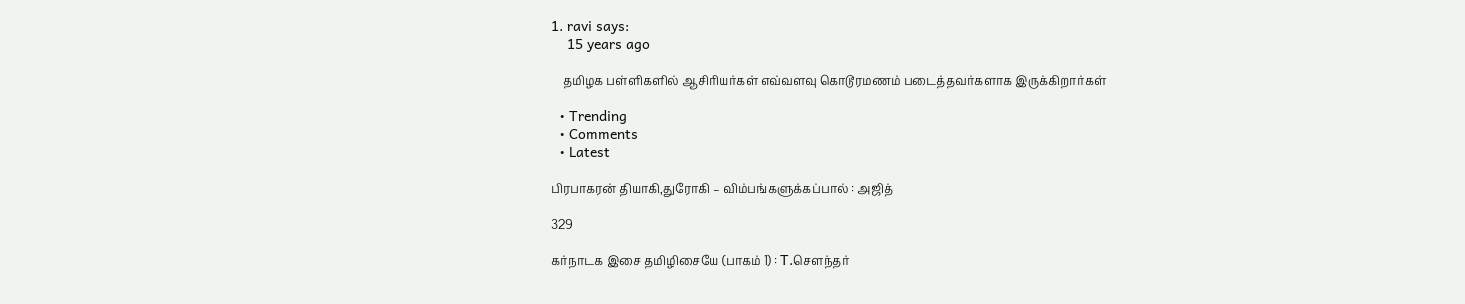1. ravi says:
    15 years ago

    தமிழக பள்ளிகளில் ஆசிரியர்கள் எவ்வளவு கொடூரமணம் படைத்தவர்களாக இருக்கிறார்கள்

  • Trending
  • Comments
  • Latest

பிரபாகரன் தியாகி,துரோகி – விம்பங்களுக்கப்பால் : அஜித்

329

கர்நாடக இசை தமிழிசையே (பாகம் 1) : T.செளந்தர்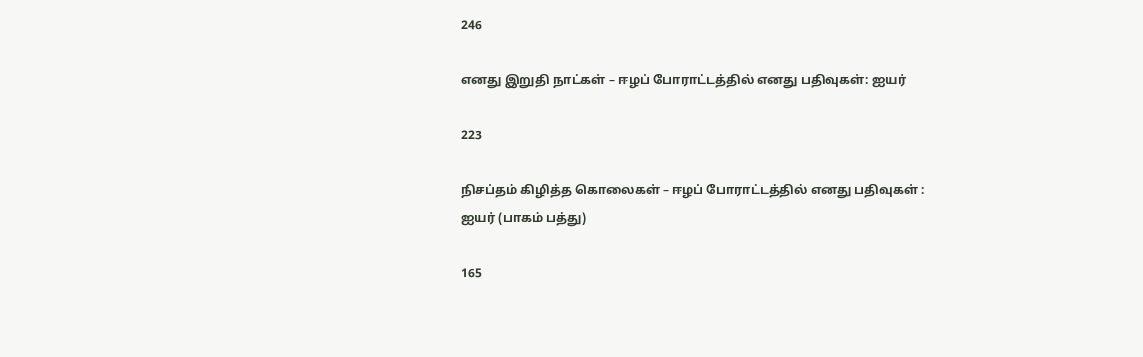246

எனது இறுதி நாட்கள் – ஈழப் போராட்டத்தில் எனது பதிவுகள்: ஐயர்

223

நிசப்தம் கிழித்த கொலைகள் – ஈழப் போராட்டத்தில் எனது பதிவுகள் : ஐயர் (பாகம் பத்து)

165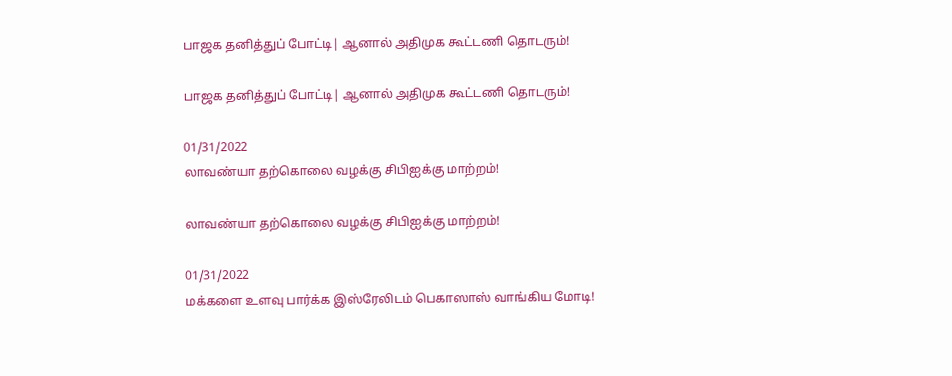பாஜக தனித்துப் போட்டி| ஆனால் அதிமுக கூட்டணி தொடரும்!

பாஜக தனித்துப் போட்டி| ஆனால் அதிமுக கூட்டணி தொடரும்!

01/31/2022
லாவண்யா தற்கொலை வழக்கு சிபிஐக்கு மாற்றம்!

லாவண்யா தற்கொலை வழக்கு சிபிஐக்கு மாற்றம்!

01/31/2022
மக்களை உளவு பார்க்க இஸ்ரேலிடம் பெகாஸாஸ் வாங்கிய மோடி!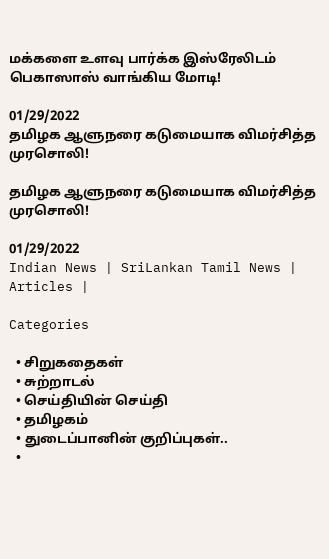மக்களை உளவு பார்க்க இஸ்ரேலிடம் பெகாஸாஸ் வாங்கிய மோடி!

01/29/2022
தமிழக ஆளுநரை கடுமையாக விமர்சித்த முரசொலி!

தமிழக ஆளுநரை கடுமையாக விமர்சித்த முரசொலி!

01/29/2022
Indian News | SriLankan Tamil News | Articles |

Categories

  • சிறுகதைகள்
  • சுற்றாடல்
  • செய்தியின் செய்தி
  • தமிழகம்
  • துடைப்பானின் குறிப்புகள்..
  •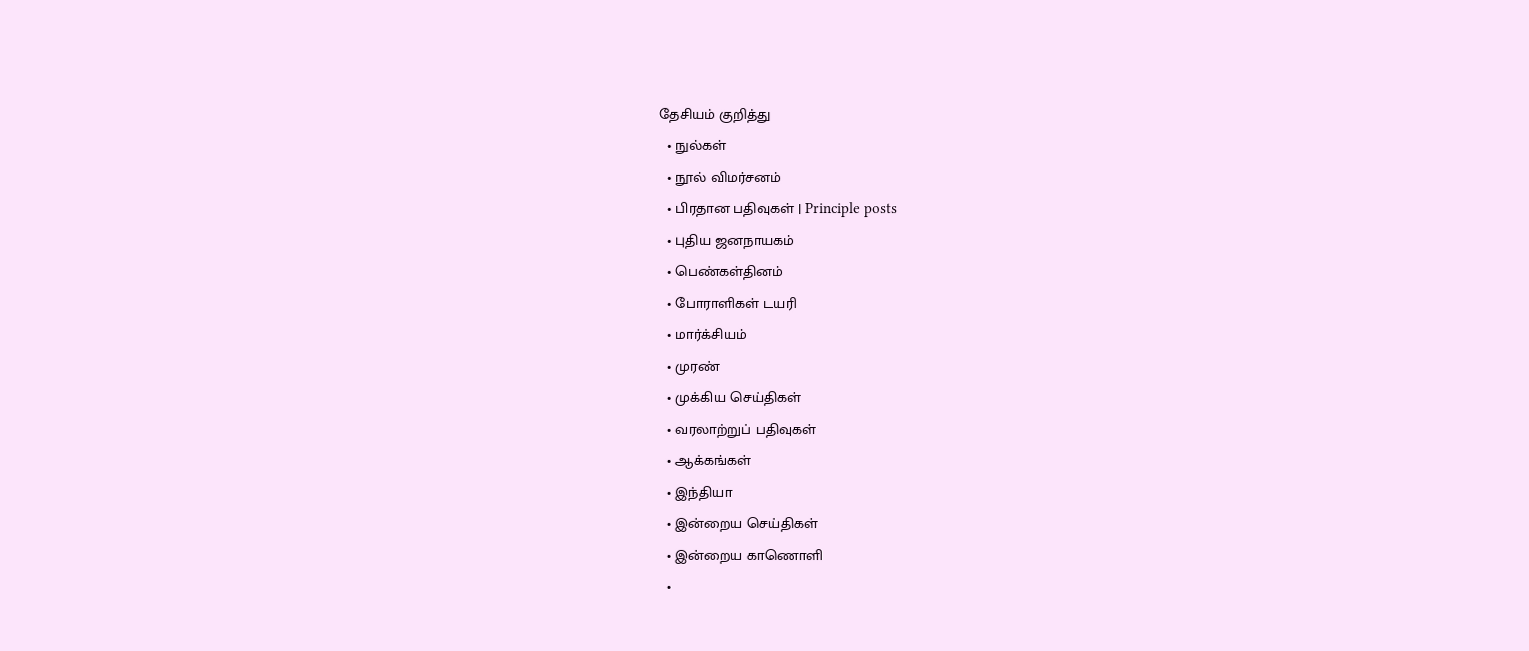தேசியம் குறித்து
  • நுல்கள்
  • நூல் விமர்சனம்
  • பிரதான பதிவுகள் | Principle posts
  • புதிய ஜனநாயகம்
  • பெண்கள்தினம்
  • போராளிகள் டயரி
  • மார்க்சியம்
  • முரண்
  • முக்கிய செய்திகள்
  • வரலாற்றுப் பதிவுகள்
  • ஆக்கங்கள்
  • இந்தியா
  • இன்றைய செய்திகள்
  • இன்றைய காணொளி
  •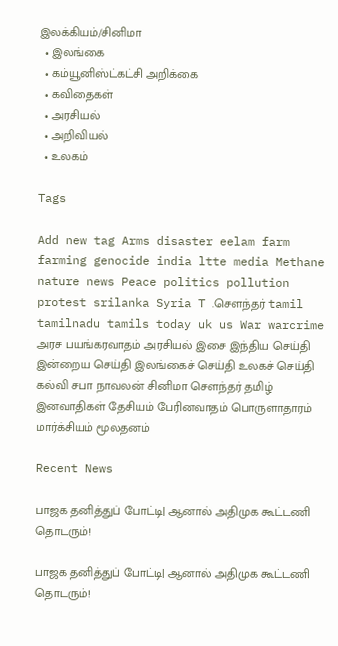இலக்கியம்/சினிமா
  • இலங்கை
  • கம்யூனிஸ்ட்கட்சி அறிக்கை
  • கவிதைகள்
  • அரசியல்
  • அறிவியல்
  • உலகம்

Tags

Add new tag Arms disaster eelam farm farming genocide india ltte media Methane nature news Peace politics pollution protest srilanka Syria T .சௌந்தர் tamil tamilnadu tamils today uk us War warcrime அரச பயங்கரவாதம் அரசியல் இசை இந்திய செய்தி இன்றைய செய்தி இலங்கைச் செய்தி உலகச் செய்தி கல்வி சபா நாவலன் சினிமா சௌந்தர் தமிழ் இனவாதிகள் தேசியம் பேரினவாதம் பொருளாதாரம் மார்க்சியம் மூலதனம்

Recent News

பாஜக தனித்துப் போட்டி| ஆனால் அதிமுக கூட்டணி தொடரும்!

பாஜக தனித்துப் போட்டி| ஆனால் அதிமுக கூட்டணி தொடரும்!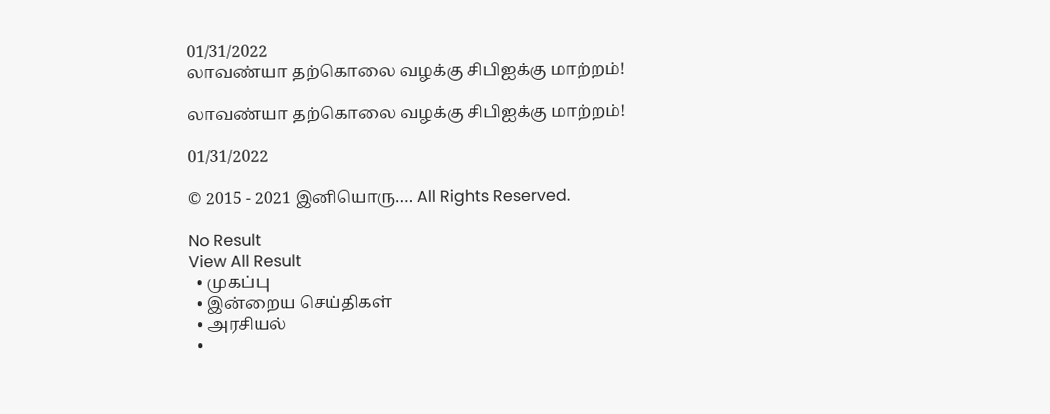01/31/2022
லாவண்யா தற்கொலை வழக்கு சிபிஐக்கு மாற்றம்!

லாவண்யா தற்கொலை வழக்கு சிபிஐக்கு மாற்றம்!

01/31/2022

© 2015 - 2021 இனியொரு…. All Rights Reserved.

No Result
View All Result
  • முகப்பு
  • இன்றைய செய்திகள்
  • அரசியல்
  •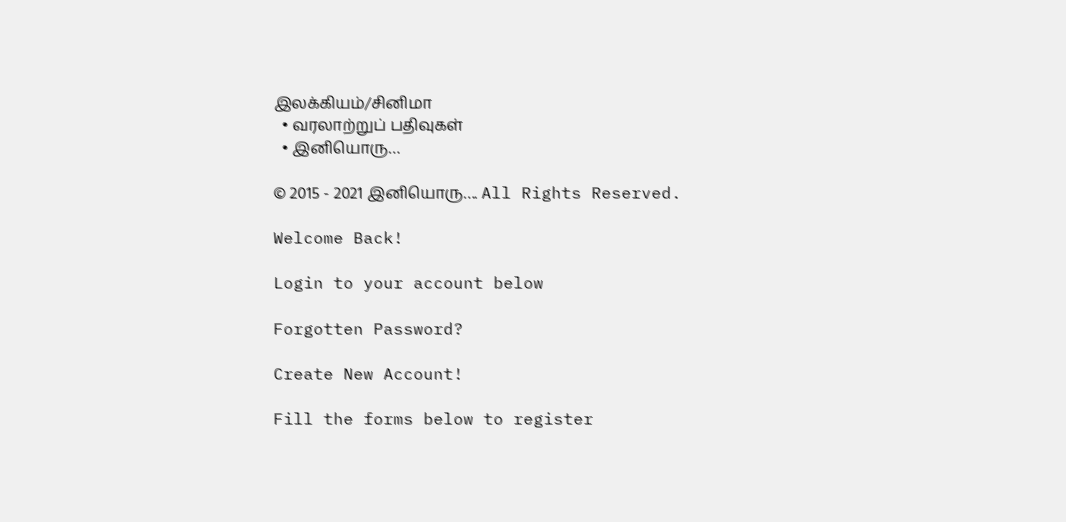இலக்கியம்/சினிமா
  • வரலாற்றுப் பதிவுகள்
  • இனியொரு…

© 2015 - 2021 இனியொரு…. All Rights Reserved.

Welcome Back!

Login to your account below

Forgotten Password?

Create New Account!

Fill the forms below to register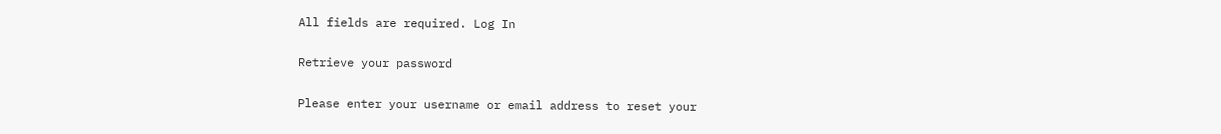All fields are required. Log In

Retrieve your password

Please enter your username or email address to reset your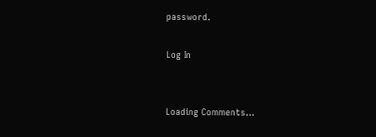password.

Log In


Loading Comments...